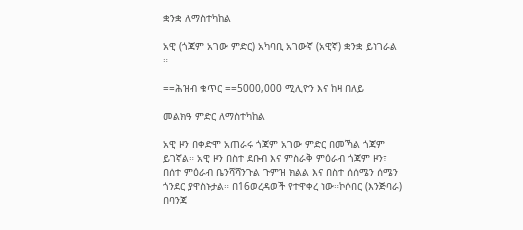ቋንቋ ለማስተካከል

አዊ (ጎጃም አገው ምድር) አካባቢ አገውኛ (አዊኛ) ቋንቋ ይነገራል ።

==ሕዝብ ቁጥር ==5000,000 ሚሊዮን እና ከዛ በለይ

መልክዓ ምድር ለማስተካከል

አዊ ዞን በቀድሞ አጠራሩ ጎጃም አገው ምድር በመኻል ጎጃም ይገኛል። አዊ ዞን በስተ ደቡብ እና ምስራቅ ምዕራብ ጎጃም ዞን፣ በሰተ ምዕራብ ቤንሻሻንጉል ጉምዝ ክልል እና በስተ ሰሰሜን ሰሜን ጎንደር ያዋስኑታል። በ16ወረዳወች የተዋቀረ ነው።ኮሶበር (እንጅባራ) በባንጃ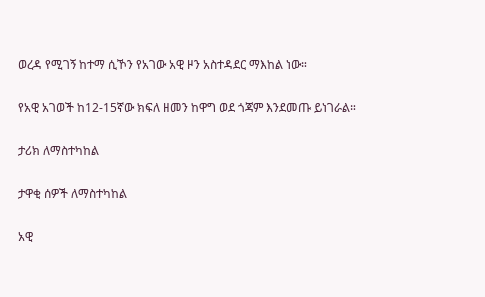ወረዳ የሚገኝ ከተማ ሲኾን የአገው አዊ ዞን አስተዳደር ማእከል ነው።

የአዊ አገወች ከ12-15ኛው ክፍለ ዘመን ከዋግ ወደ ጎጃም እንደመጡ ይነገራል።

ታሪክ ለማስተካከል

ታዋቂ ሰዎች ለማስተካከል

አዊ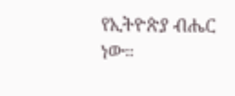የኢትዮጵያ ብሔር ነው።